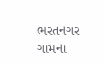ભરતનગર ગામના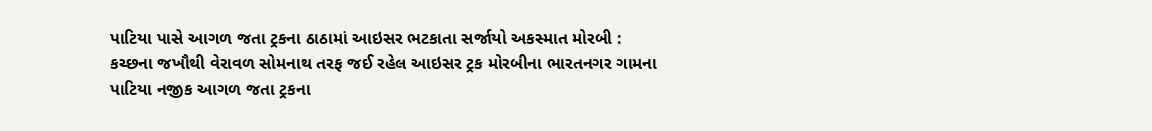પાટિયા પાસે આગળ જતા ટ્રકના ઠાઠામાં આઇસર ભટકાતા સર્જાયો અકસ્માત મોરબી : કચ્છના જખૌથી વેરાવળ સોમનાથ તરફ જઈ રહેલ આઇસર ટ્રક મોરબીના ભારતનગર ગામના પાટિયા નજીક આગળ જતા ટ્રકના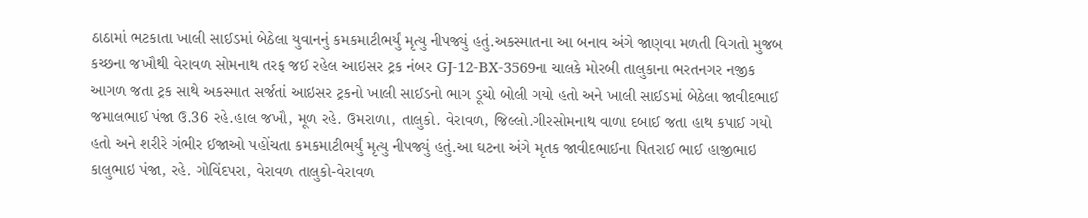ઠાઠામાં ભટકાતા ખાલી સાઈડમાં બેઠેલા યુવાનનું કમકમાટીભર્યું મૃત્યુ નીપજ્યું હતું.અકસ્માતના આ બનાવ અંગે જાણવા મળતી વિગતો મુજબ કચ્છના જખૌથી વેરાવળ સોમનાથ તરફ જઈ રહેલ આઇસર ટ્રક નંબર GJ-12-BX-3569ના ચાલકે મોરબી તાલુકાના ભરતનગર નજીક આગળ જતા ટ્રક સાથે અકસ્માત સર્જતાં આઇસર ટ્રકનો ખાલી સાઈડનો ભાગ ડૂચો બોલી ગયો હતો અને ખાલી સાઈડમાં બેઠેલા જાવીદભાઈ જમાલભાઈ પંજા ઉ.36 રહે.હાલ જખૌ, મૂળ રહે. ઉમરાળા, તાલુકો. વેરાવળ, જિલ્લો.ગીરસોમનાથ વાળા દબાઈ જતા હાથ કપાઈ ગયો હતો અને શરીરે ગંભીર ઈજાઓ પહોંચતા કમકમાટીભર્યું મૃત્યુ નીપજ્યું હતું.આ ઘટના અંગે મૃતક જાવીદભાઈના પિતરાઈ ભાઈ હાજીભાઇ કાલુભાઇ પંજા, રહે. ગોવિંદપરા, વેરાવળ તાલુકો-વેરાવળ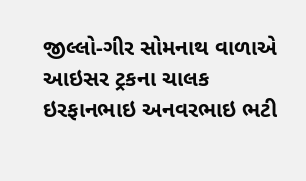જીલ્લો-ગીર સોમનાથ વાળાએ આઇસર ટ્રકના ચાલક ઇરફાનભાઇ અનવરભાઇ ભટી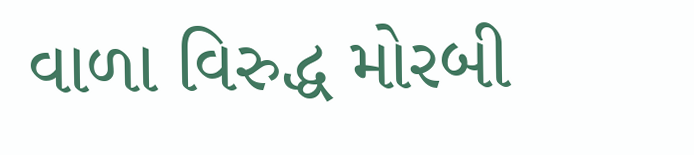વાળા વિરુદ્ધ મોરબી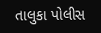તાલુકા પોલીસ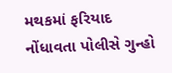મથકમાં ફરિયાદ નોંધાવતા પોલીસે ગુન્હો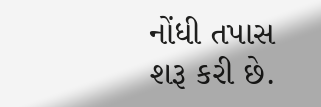નોંધી તપાસ શરૂ કરી છે.